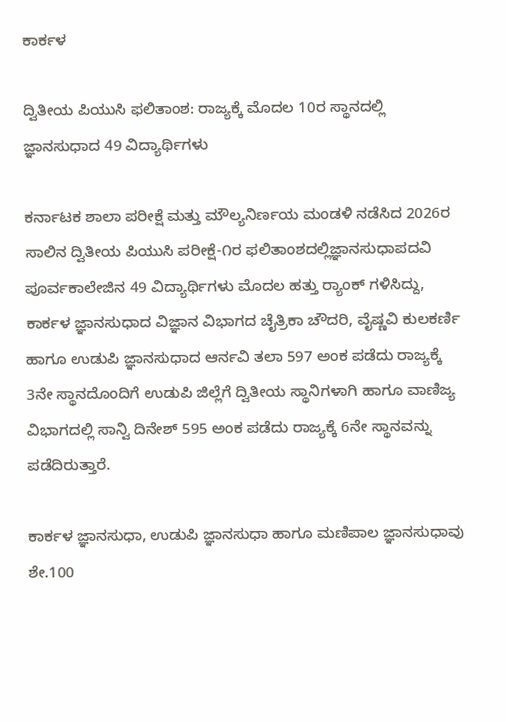ಕಾರ್ಕಳ

ದ್ವಿತೀಯ ಪಿಯುಸಿ ಫಲಿತಾಂಶ: ರಾಜ್ಯಕ್ಕೆ ಮೊದಲ 10ರ ಸ್ಥಾನದಲ್ಲಿ ಜ್ಞಾನಸುಧಾದ 49 ವಿದ್ಯಾರ್ಥಿಗಳು

ಕರ್ನಾಟಕ ಶಾಲಾ ಪರೀಕ್ಷೆ ಮತ್ತು ಮೌಲ್ಯನಿರ್ಣಯ ಮಂಡಳಿ ನಡೆಸಿದ 2026ರ ಸಾಲಿನ ದ್ವಿತೀಯ ಪಿಯುಸಿ ಪರೀಕ್ಷೆ-೧ರ ಫಲಿತಾಂಶದಲ್ಲಿಜ್ಞಾನಸುಧಾಪದವಿ ಪೂರ್ವಕಾಲೇಜಿನ 49 ವಿದ್ಯಾರ್ಥಿಗಳು ಮೊದಲ ಹತ್ತು ರ್‍ಯಾಂಕ್ ಗಳಿಸಿದ್ದು, ಕಾರ್ಕಳ ಜ್ಞಾನಸುಧಾದ ವಿಜ್ಞಾನ ವಿಭಾಗದ ಚೈತ್ರಿಕಾ ಚೌದರಿ, ವೈಷ್ಣವಿ ಕುಲಕರ್ಣಿ ಹಾಗೂ ಉಡುಪಿ ಜ್ಞಾನಸುಧಾದ ಆರ್ನವಿ ತಲಾ 597 ಅಂಕ ಪಡೆದು ರಾಜ್ಯಕ್ಕೆ 3ನೇ ಸ್ಥಾನದೊಂದಿಗೆ ಉಡುಪಿ ಜಿಲ್ಲೆಗೆ ದ್ವಿತೀಯ ಸ್ಥಾನಿಗಳಾಗಿ ಹಾಗೂ ವಾಣಿಜ್ಯ ವಿಭಾಗದಲ್ಲಿ ಸಾನ್ವಿ ದಿನೇಶ್ 595 ಅಂಕ ಪಡೆದು ರಾಜ್ಯಕ್ಕೆ 6ನೇ ಸ್ಥಾನವನ್ನು ಪಡೆದಿರುತ್ತಾರೆ.

ಕಾರ್ಕಳ ಜ್ಞಾನಸುಧಾ, ಉಡುಪಿ ಜ್ಞಾನಸುಧಾ ಹಾಗೂ ಮಣಿಪಾಲ ಜ್ಞಾನಸುಧಾವು ಶೇ.100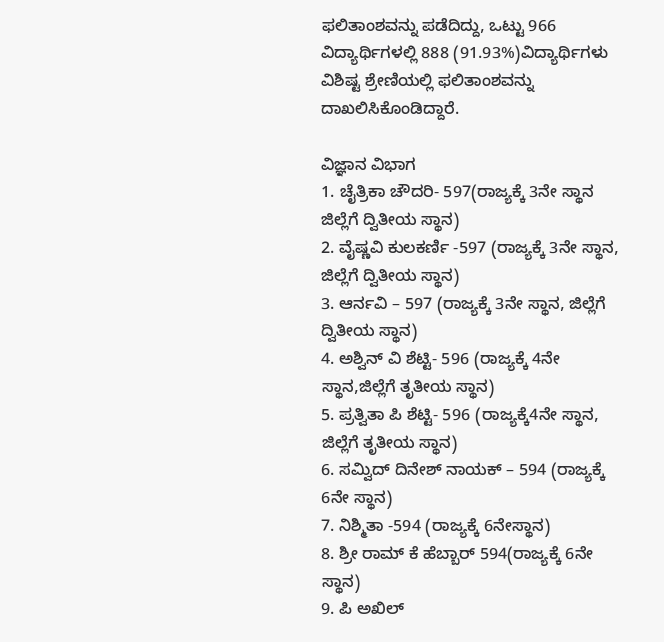ಫಲಿತಾಂಶವನ್ನು ಪಡೆದಿದ್ದು, ಒಟ್ಟು 966 ವಿದ್ಯಾರ್ಥಿಗಳಲ್ಲಿ 888 (91.93%)ವಿದ್ಯಾರ್ಥಿಗಳು ವಿಶಿಷ್ಟ ಶ್ರೇಣಿಯಲ್ಲಿ ಫಲಿತಾಂಶವನ್ನು ದಾಖಲಿಸಿಕೊಂಡಿದ್ದಾರೆ.

ವಿಜ್ಞಾನ ವಿಭಾಗ
1. ಚೈತ್ರಿಕಾ ಚೌದರಿ- 597(ರಾಜ್ಯಕ್ಕೆ 3ನೇ ಸ್ಥಾನ ಜಿಲ್ಲೆಗೆ ದ್ವಿತೀಯ ಸ್ಥಾನ)
2. ವೈಷ್ಣವಿ ಕುಲಕರ್ಣಿ -597 (ರಾಜ್ಯಕ್ಕೆ 3ನೇ ಸ್ಥಾನ, ಜಿಲ್ಲೆಗೆ ದ್ವಿತೀಯ ಸ್ಥಾನ)
3. ಆರ್ನವಿ – 597 (ರಾಜ್ಯಕ್ಕೆ 3ನೇ ಸ್ಥಾನ, ಜಿಲ್ಲೆಗೆ ದ್ವಿತೀಯ ಸ್ಥಾನ)
4. ಅಶ್ವಿನ್ ವಿ ಶೆಟ್ಟಿ- 596 (ರಾಜ್ಯಕ್ಕೆ 4ನೇ ಸ್ಥಾನ,ಜಿಲ್ಲೆಗೆ ತೃತೀಯ ಸ್ಥಾನ)
5. ಪ್ರತ್ವಿತಾ ಪಿ ಶೆಟ್ಟಿ- 596 (ರಾಜ್ಯಕ್ಕೆ4ನೇ ಸ್ಥಾನ, ಜಿಲ್ಲೆಗೆ ತೃತೀಯ ಸ್ಥಾನ)
6. ಸಮ್ವಿದ್ ದಿನೇಶ್ ನಾಯಕ್ – 594 (ರಾಜ್ಯಕ್ಕೆ 6ನೇ ಸ್ಥಾನ)
7. ನಿಶ್ಮಿತಾ -594 (ರಾಜ್ಯಕ್ಕೆ 6ನೇಸ್ಥಾನ)
8. ಶ್ರೀ ರಾಮ್ ಕೆ ಹೆಬ್ಬಾರ್ 594(ರಾಜ್ಯಕ್ಕೆ 6ನೇ ಸ್ಥಾನ)
9. ಪಿ ಅಖಿಲ್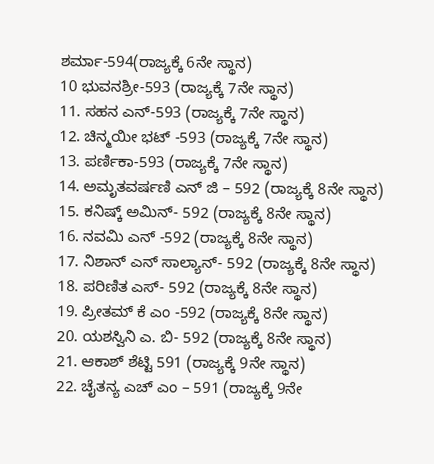ಶರ್ಮಾ-594(ರಾಜ್ಯಕ್ಕೆ 6ನೇ ಸ್ಥಾನ)
10 ಭುವನಶ್ರೀ-593 (ರಾಜ್ಯಕ್ಕೆ 7ನೇ ಸ್ಥಾನ)
11. ಸಹನ ಎನ್-593 (ರಾಜ್ಯಕ್ಕೆ 7ನೇ ಸ್ಥಾನ)
12. ಚಿನ್ಮಯೀ ಭಟ್ -593 (ರಾಜ್ಯಕ್ಕೆ 7ನೇ ಸ್ಥಾನ)
13. ಪರ್ಣಿಕಾ-593 (ರಾಜ್ಯಕ್ಕೆ 7ನೇ ಸ್ಥಾನ)
14. ಅಮೃತವರ್ಷಣಿ ಎನ್ ಜಿ – 592 (ರಾಜ್ಯಕ್ಕೆ 8ನೇ ಸ್ಥಾನ)
15. ಕನಿಷ್ಕ್ ಅಮಿನ್- 592 (ರಾಜ್ಯಕ್ಕೆ 8ನೇ ಸ್ಥಾನ)
16. ನವಮಿ ಎನ್ -592 (ರಾಜ್ಯಕ್ಕೆ 8ನೇ ಸ್ಥಾನ)
17. ನಿಶಾನ್ ಎನ್ ಸಾಲ್ಯಾನ್- 592 (ರಾಜ್ಯಕ್ಕೆ 8ನೇ ಸ್ಥಾನ)
18. ಪರಿಣಿತ ಎಸ್- 592 (ರಾಜ್ಯಕ್ಕೆ 8ನೇ ಸ್ಥಾನ)
19. ಪ್ರೀತಮ್ ಕೆ ಎಂ -592 (ರಾಜ್ಯಕ್ಕೆ 8ನೇ ಸ್ಥಾನ)
20. ಯಶಸ್ವಿನಿ ಎ. ಬಿ- 592 (ರಾಜ್ಯಕ್ಕೆ 8ನೇ ಸ್ಥಾನ)
21. ಆಕಾಶ್ ಶೆಟ್ಟಿ 591 (ರಾಜ್ಯಕ್ಕೆ 9ನೇ ಸ್ಥಾನ)
22. ಚೈತನ್ಯ ಎಚ್ ಎಂ – 591 (ರಾಜ್ಯಕ್ಕೆ 9ನೇ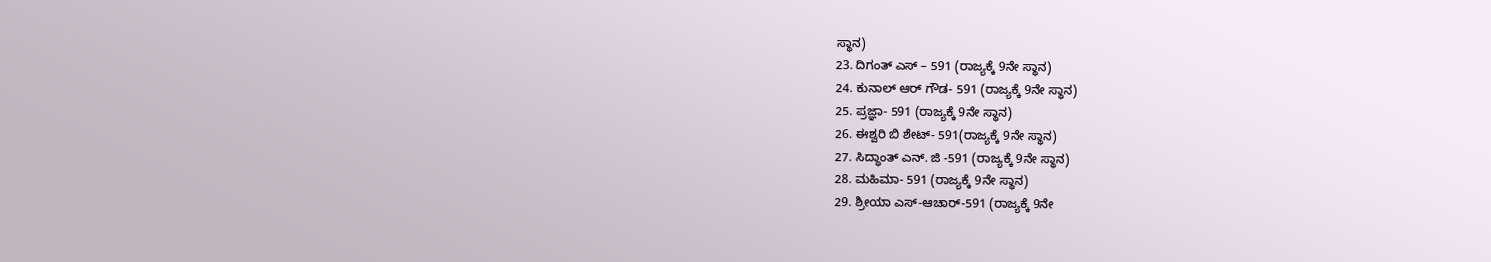ಸ್ಥಾನ)
23. ದಿಗಂತ್ ಎಸ್ – 591 (ರಾಜ್ಯಕ್ಕೆ 9ನೇ ಸ್ಥಾನ)
24. ಕುನಾಲ್ ಆರ್ ಗೌಡ- 591 (ರಾಜ್ಯಕ್ಕೆ 9ನೇ ಸ್ಥಾನ)
25. ಪ್ರಜ್ಞಾ- 591 (ರಾಜ್ಯಕ್ಕೆ 9ನೇ ಸ್ಥಾನ)
26. ಈಶ್ವರಿ ಬಿ ಶೇಟ್- 591(ರಾಜ್ಯಕ್ಕೆ 9ನೇ ಸ್ಥಾನ)
27. ಸಿದ್ಧಾಂತ್ ಎನ್. ಜಿ -591 (ರಾಜ್ಯಕ್ಕೆ 9ನೇ ಸ್ಥಾನ)
28. ಮಹಿಮಾ- 591 (ರಾಜ್ಯಕ್ಕೆ 9ನೇ ಸ್ಥಾನ)
29. ಶ್ರೀಯಾ ಎಸ್-ಆಚಾರ್-591 (ರಾಜ್ಯಕ್ಕೆ 9ನೇ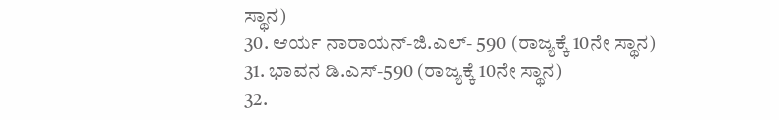ಸ್ಥಾನ)
30. ಆರ್ಯ ನಾರಾಯನ್-ಜಿ.ಎಲ್- 590 (ರಾಜ್ಯಕ್ಕೆ 10ನೇ ಸ್ಥಾನ)
31. ಭಾವನ ಡಿ.ಎಸ್-590 (ರಾಜ್ಯಕ್ಕೆ 10ನೇ ಸ್ಥಾನ)
32.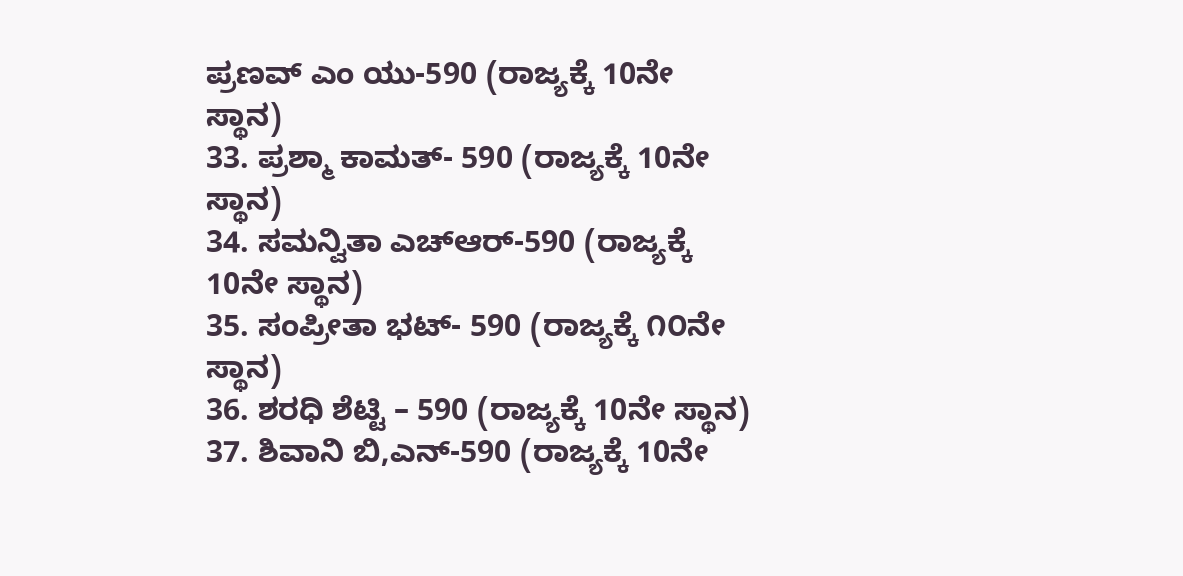ಪ್ರಣವ್ ಎಂ ಯು-590 (ರಾಜ್ಯಕ್ಕೆ 10ನೇ ಸ್ಥಾನ)
33. ಪ್ರಶ್ಮಾ ಕಾಮತ್- 590 (ರಾಜ್ಯಕ್ಕೆ 10ನೇ ಸ್ಥಾನ)
34. ಸಮನ್ವಿತಾ ಎಚ್‌ಆರ್-590 (ರಾಜ್ಯಕ್ಕೆ 10ನೇ ಸ್ಥಾನ)
35. ಸಂಪ್ರೀತಾ ಭಟ್- 590 (ರಾಜ್ಯಕ್ಕೆ ೧೦ನೇ ಸ್ಥಾನ)
36. ಶರಧಿ ಶೆಟ್ಟಿ – 590 (ರಾಜ್ಯಕ್ಕೆ 10ನೇ ಸ್ಥಾನ)
37. ಶಿವಾನಿ ಬಿ,ಎನ್-590 (ರಾಜ್ಯಕ್ಕೆ 10ನೇ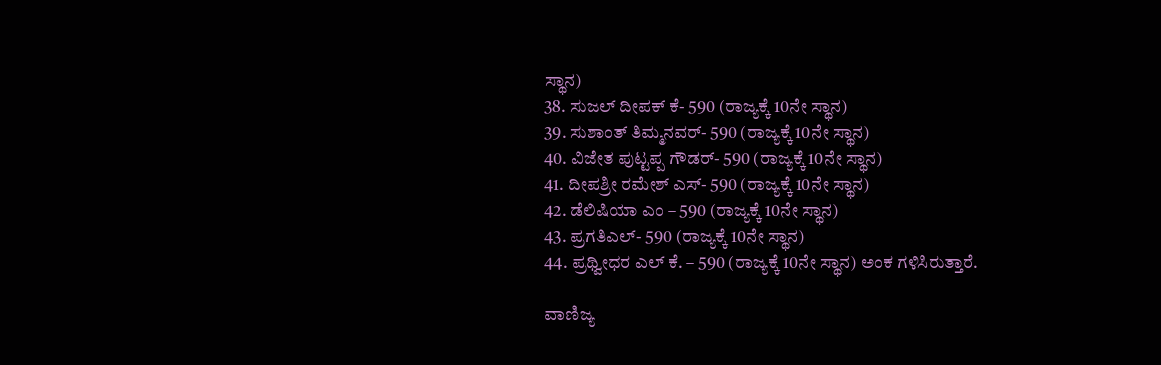ಸ್ಥಾನ)
38. ಸುಜಲ್ ದೀಪಕ್ ಕೆ- 590 (ರಾಜ್ಯಕ್ಕೆ 10ನೇ ಸ್ಥಾನ)
39. ಸುಶಾಂತ್ ತಿಮ್ಮನವರ್- 590 (ರಾಜ್ಯಕ್ಕೆ 10ನೇ ಸ್ಥಾನ)
40. ವಿಜೇತ ಪುಟ್ಟಪ್ಪ ಗೌಡರ್- 590 (ರಾಜ್ಯಕ್ಕೆ 10ನೇ ಸ್ಥಾನ)
41. ದೀಪಶ್ರೀ ರಮೇಶ್ ಎಸ್- 590 (ರಾಜ್ಯಕ್ಕೆ 10ನೇ ಸ್ಥಾನ)
42. ಡೆಲಿಷಿಯಾ ಎಂ – 590 (ರಾಜ್ಯಕ್ಕೆ 10ನೇ ಸ್ಥಾನ)
43. ಪ್ರಗತಿಎಲ್- 590 (ರಾಜ್ಯಕ್ಕೆ 10ನೇ ಸ್ಥಾನ)
44. ಪ್ರಥ್ವೀಧರ ಎಲ್ ಕೆ. – 590 (ರಾಜ್ಯಕ್ಕೆ 10ನೇ ಸ್ಥಾನ) ಅಂಕ ಗಳಿಸಿರುತ್ತಾರೆ.

ವಾಣಿಜ್ಯ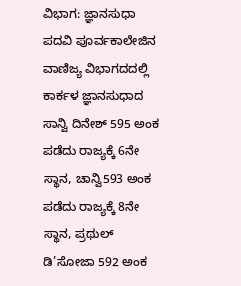ವಿಭಾಗ: ಜ್ಞಾನಸುಧಾ ಪದವಿ ಪೂರ್ವಕಾಲೇಜಿನ ವಾಣಿಜ್ಯ ವಿಭಾಗದದಲ್ಲಿ ಕಾರ್ಕಳ ಜ್ಞಾನಸುಧಾದ ಸಾನ್ವಿ ದಿನೇಶ್ 595 ಅಂಕ ಪಡೆದು ರಾಜ್ಯಕ್ಕೆ 6ನೇ ಸ್ಥಾನ, ಚಾನ್ವಿ593 ಅಂಕ ಪಡೆದು ರಾಜ್ಯಕ್ಕೆ 8ನೇ ಸ್ಥಾನ, ಪ್ರಥುಲ್ ಡಿ’ಸೋಜಾ 592 ಅಂಕ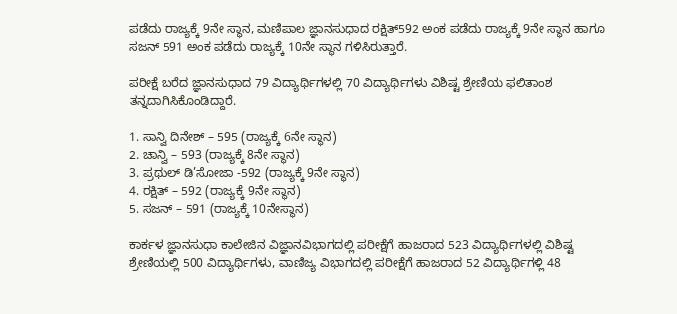ಪಡೆದು ರಾಜ್ಯಕ್ಕೆ 9ನೇ ಸ್ಥಾನ, ಮಣಿಪಾಲ ಜ್ಞಾನಸುಧಾದ ರಕ್ಷಿತ್592 ಅಂಕ ಪಡೆದು ರಾಜ್ಯಕ್ಕೆ 9ನೇ ಸ್ಥಾನ ಹಾಗೂ ಸಜನ್ 591 ಅಂಕ ಪಡೆದು ರಾಜ್ಯಕ್ಕೆ 10ನೇ ಸ್ಥಾನ ಗಳಿಸಿರುತ್ತಾರೆ.

ಪರೀಕ್ಷೆ ಬರೆದ ಜ್ಞಾನಸುಧಾದ 79 ವಿದ್ಯಾರ್ಥಿಗಳಲ್ಲಿ 70 ವಿದ್ಯಾರ್ಥಿಗಳು ವಿಶಿಷ್ಟ ಶ್ರೇಣಿಯ ಫಲಿತಾಂಶ ತನ್ನದಾಗಿಸಿಕೊಂಡಿದ್ದಾರೆ.

1. ಸಾನ್ವಿ ದಿನೇಶ್ – 595 (ರಾಜ್ಯಕ್ಕೆ 6ನೇ ಸ್ಥಾನ)
2. ಚಾನ್ವಿ – 593 (ರಾಜ್ಯಕ್ಕೆ 8ನೇ ಸ್ಥಾನ)
3. ಪ್ರಥುಲ್ ಡಿ’ಸೋಜಾ -592 (ರಾಜ್ಯಕ್ಕೆ 9ನೇ ಸ್ಥಾನ)
4. ರಕ್ಷಿತ್ – 592 (ರಾಜ್ಯಕ್ಕೆ 9ನೇ ಸ್ಥಾನ)
5. ಸಜನ್ – 591 (ರಾಜ್ಯಕ್ಕೆ 10ನೇಸ್ಥಾನ)

ಕಾರ್ಕಳ ಜ್ಞಾನಸುಧಾ ಕಾಲೇಜಿನ ವಿಜ್ಞಾನವಿಭಾಗದಲ್ಲಿ ಪರೀಕ್ಷೆಗೆ ಹಾಜರಾದ 523 ವಿದ್ಯಾರ್ಥಿಗಳಲ್ಲಿ ವಿಶಿಷ್ಟ ಶ್ರೇಣಿಯಲ್ಲಿ 500 ವಿದ್ಯಾರ್ಥಿಗಳು, ವಾಣಿಜ್ಯ ವಿಭಾಗದಲ್ಲಿ ಪರೀಕ್ಷೆಗೆ ಹಾಜರಾದ 52 ವಿದ್ಯಾರ್ಥಿಗಳ್ಲಿ 48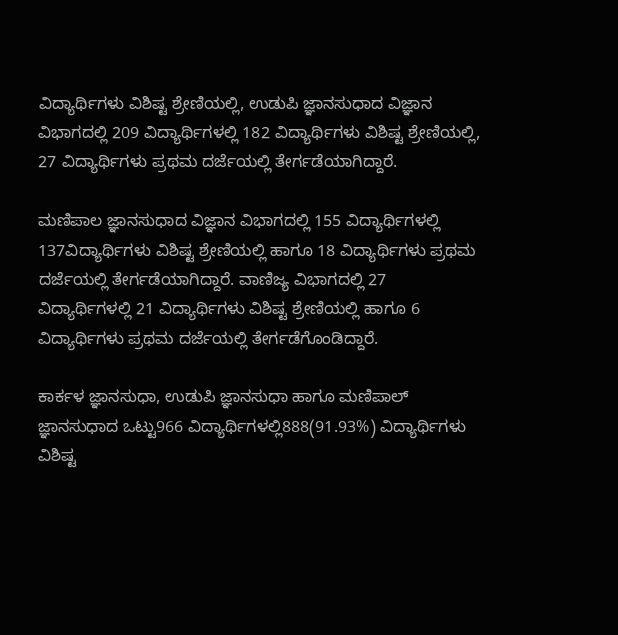ವಿದ್ಯಾರ್ಥಿಗಳು ವಿಶಿಷ್ಟ ಶ್ರೇಣಿಯಲ್ಲಿ, ಉಡುಪಿ ಜ್ಞಾನಸುಧಾದ ವಿಜ್ಞಾನ ವಿಭಾಗದಲ್ಲಿ 209 ವಿದ್ಯಾರ್ಥಿಗಳಲ್ಲಿ 182 ವಿದ್ಯಾರ್ಥಿಗಳು ವಿಶಿಷ್ಟ ಶ್ರೇಣಿಯಲ್ಲಿ, 27 ವಿದ್ಯಾರ್ಥಿಗಳು ಪ್ರಥಮ ದರ್ಜೆಯಲ್ಲಿ ತೇರ್ಗಡೆಯಾಗಿದ್ದಾರೆ.

ಮಣಿಪಾಲ ಜ್ಞಾನಸುಧಾದ ವಿಜ್ಞಾನ ವಿಭಾಗದಲ್ಲಿ 155 ವಿದ್ಯಾರ್ಥಿಗಳಲ್ಲಿ 137ವಿದ್ಯಾರ್ಥಿಗಳು ವಿಶಿಷ್ಟ ಶ್ರೇಣಿಯಲ್ಲಿ ಹಾಗೂ 18 ವಿದ್ಯಾರ್ಥಿಗಳು ಪ್ರಥಮ ದರ್ಜೆಯಲ್ಲಿ ತೇರ್ಗಡೆಯಾಗಿದ್ದಾರೆ. ವಾಣಿಜ್ಯ ವಿಭಾಗದಲ್ಲಿ 27 ವಿದ್ಯಾರ್ಥಿಗಳಲ್ಲಿ 21 ವಿದ್ಯಾರ್ಥಿಗಳು ವಿಶಿಷ್ಟ ಶ್ರೇಣಿಯಲ್ಲಿ ಹಾಗೂ 6 ವಿದ್ಯಾರ್ಥಿಗಳು ಪ್ರಥಮ ದರ್ಜೆಯಲ್ಲಿ ತೇರ್ಗಡೆಗೊಂಡಿದ್ದಾರೆ.

ಕಾರ್ಕಳ ಜ್ಞಾನಸುಧಾ, ಉಡುಪಿ ಜ್ಞಾನಸುಧಾ ಹಾಗೂ ಮಣಿಪಾಲ್ ಜ್ಞಾನಸುಧಾದ ಒಟ್ಟು966 ವಿದ್ಯಾರ್ಥಿಗಳಲ್ಲಿ888(91.93%) ವಿದ್ಯಾರ್ಥಿಗಳು ವಿಶಿಷ್ಟ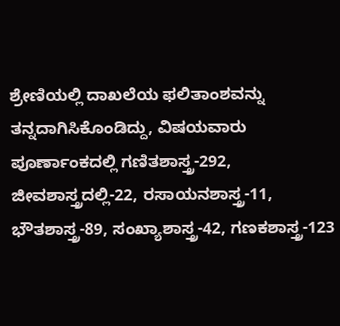ಶ್ರೇಣಿಯಲ್ಲಿ ದಾಖಲೆಯ ಫಲಿತಾಂಶವನ್ನು ತನ್ನದಾಗಿಸಿಕೊಂಡಿದ್ದು, ವಿಷಯವಾರು ಪೂರ್ಣಾಂಕದಲ್ಲಿ ಗಣಿತಶಾಸ್ತ್ರ-292, ಜೀವಶಾಸ್ತ್ರದಲ್ಲಿ-22, ರಸಾಯನಶಾಸ್ತ್ರ-11, ಭೌತಶಾಸ್ತ್ರ-89, ಸಂಖ್ಯಾಶಾಸ್ತ್ರ-42, ಗಣಕಶಾಸ್ತ್ರ-123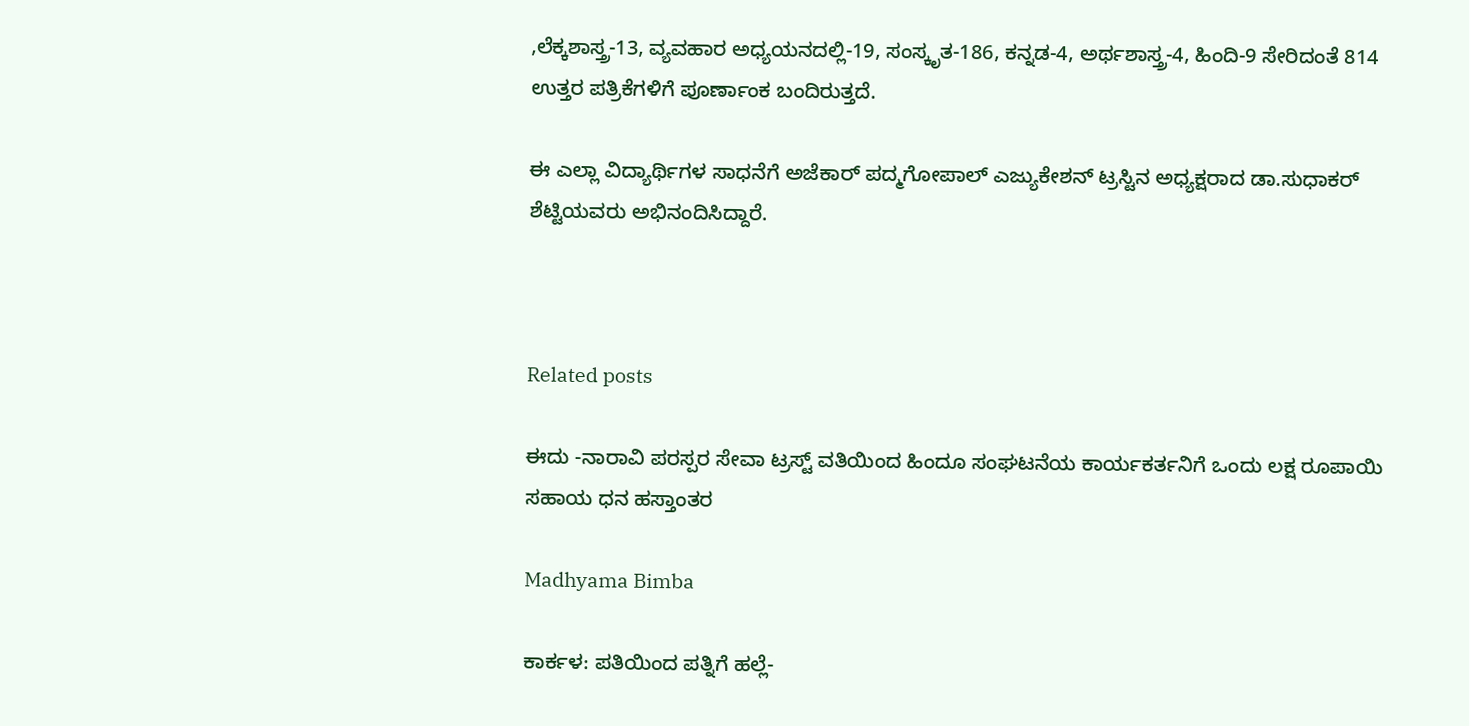,ಲೆಕ್ಕಶಾಸ್ತ್ರ-13, ವ್ಯವಹಾರ ಅಧ್ಯಯನದಲ್ಲಿ-19, ಸಂಸ್ಕೃತ-186, ಕನ್ನಡ-4, ಅರ್ಥಶಾಸ್ತ್ರ-4, ಹಿಂದಿ-9 ಸೇರಿದಂತೆ 814 ಉತ್ತರ ಪತ್ರಿಕೆಗಳಿಗೆ ಪೂರ್ಣಾಂಕ ಬಂದಿರುತ್ತದೆ.

ಈ ಎಲ್ಲಾ ವಿದ್ಯಾರ್ಥಿಗಳ ಸಾಧನೆಗೆ ಅಜೆಕಾರ್ ಪದ್ಮಗೋಪಾಲ್ ಎಜ್ಯುಕೇಶನ್ ಟ್ರಸ್ಟಿನ ಅಧ್ಯಕ್ಷರಾದ ಡಾ.ಸುಧಾಕರ್ ಶೆಟ್ಟಿಯವರು ಅಭಿನಂದಿಸಿದ್ದಾರೆ.



Related posts

ಈದು -ನಾರಾವಿ ಪರಸ್ಪರ ಸೇವಾ ಟ್ರಸ್ಟ್ ವತಿಯಿಂದ ಹಿಂದೂ ಸಂಘಟನೆಯ ಕಾರ್ಯಕರ್ತನಿಗೆ ಒಂದು ಲಕ್ಷ ರೂಪಾಯಿ ಸಹಾಯ ಧನ ಹಸ್ತಾಂತರ

Madhyama Bimba

ಕಾರ್ಕಳ: ಪತಿಯಿಂದ ಪತ್ನಿಗೆ ಹಲ್ಲೆ-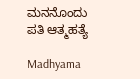ಮನನೊಂದು ಪತಿ ಆತ್ಮಹತ್ಯೆ

Madhyama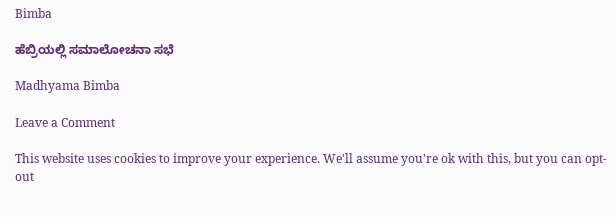Bimba

ಹೆಬ್ರಿಯಲ್ಲಿ ಸಮಾಲೋಚನಾ ಸಭೆ

Madhyama Bimba

Leave a Comment

This website uses cookies to improve your experience. We'll assume you're ok with this, but you can opt-out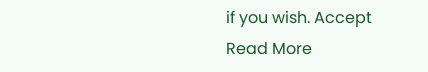if you wish. Accept Read More